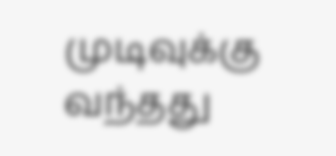முடிவுக்கு வந்தது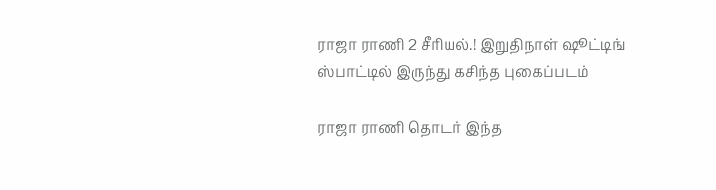ராஜா ராணி 2 சீரியல்.! இறுதிநாள் ஷூட்டிங் ஸ்பாட்டில் இருந்து கசிந்த புகைப்படம்

ராஜா ராணி தொடர் இந்த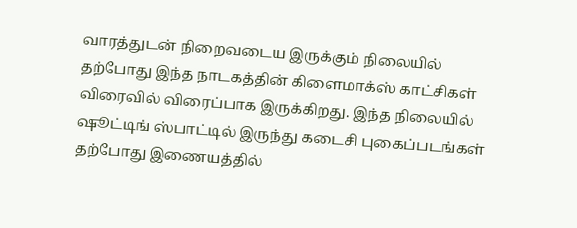வாரத்துடன் நிறைவடைய இருக்கும் நிலையில் தற்போது இந்த நாடகத்தின் கிளைமாக்ஸ் காட்சிகள் விரைவில் விரைப்பாக இருக்கிறது. இந்த நிலையில் ஷூட்டிங் ஸ்பாட்டில் இருந்து கடைசி புகைப்படங்கள் தற்போது இணையத்தில்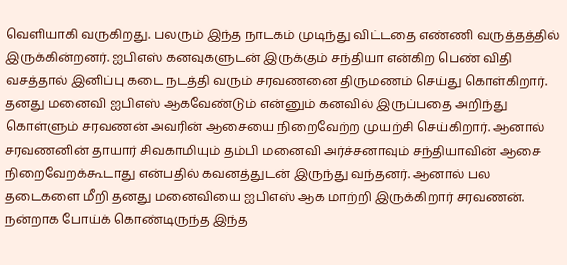வெளியாகி வருகிறது. பலரும் இந்த நாடகம் முடிந்து விட்டதை எண்ணி வருத்தத்தில் இருக்கின்றனர். ஐபிஎஸ் கனவுகளுடன் இருக்கும் சந்தியா என்கிற பெண் விதி வசத்தால் இனிப்பு கடை நடத்தி வரும் சரவணனை திருமணம் செய்து கொள்கிறார். தனது மனைவி ஐபிஎஸ் ஆகவேண்டும் என்னும் கனவில் இருப்பதை அறிந்து கொள்ளும் சரவணன் அவரின் ஆசையை நிறைவேற்ற முயற்சி செய்கிறார். ஆனால் சரவணனின் தாயார் சிவகாமியும் தம்பி மனைவி அர்ச்சனாவும் சந்தியாவின் ஆசை நிறைவேறக்கூடாது என்பதில் கவனத்துடன் இருந்து வந்தனர். ஆனால் பல தடைகளை மீறி தனது மனைவியை ஐபிஎஸ் ஆக மாற்றி இருக்கிறார் சரவணன். நன்றாக போய்க் கொண்டிருந்த இந்த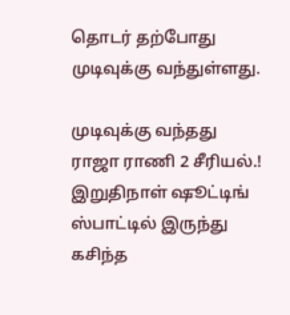தொடர் தற்போது முடிவுக்கு வந்துள்ளது.

முடிவுக்கு வந்தது ராஜா ராணி 2 சீரியல்.! இறுதிநாள் ஷூட்டிங் ஸ்பாட்டில் இருந்து கசிந்த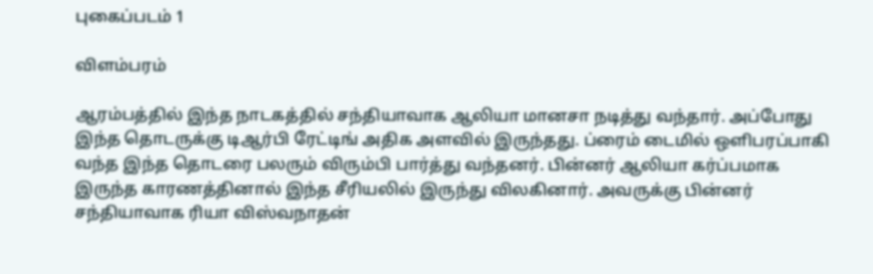புகைப்படம் 1

விளம்பரம்

ஆரம்பத்தில் இந்த நாடகத்தில் சந்தியாவாக ஆலியா மானசா நடித்து வந்தார். அப்போது இந்த தொடருக்கு டிஆர்பி ரேட்டிங் அதிக அளவில் இருந்தது. ப்ரைம் டைமில் ஒளிபரப்பாகி வந்த இந்த தொடரை பலரும் விரும்பி பார்த்து வந்தனர். பின்னர் ஆலியா கர்ப்பமாக இருந்த காரணத்தினால் இந்த சீரியலில் இருந்து விலகினார். அவருக்கு பின்னர் சந்தியாவாக ரியா விஸ்வநாதன்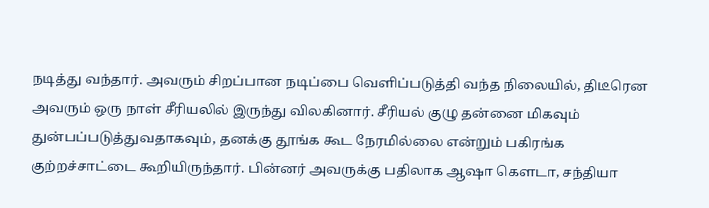நடித்து வந்தார். அவரும் சிறப்பான நடிப்பை வெளிப்படுத்தி வந்த நிலையில், திடீரென அவரும் ஒரு நாள் சீரியலில் இருந்து விலகினார். சீரியல் குழு தன்னை மிகவும் துன்பப்படுத்துவதாகவும், தனக்கு தூங்க கூட நேரமில்லை என்றும் பகிரங்க குற்றச்சாட்டை கூறியிருந்தார். பின்னர் அவருக்கு பதிலாக ஆஷா கௌடா, சந்தியா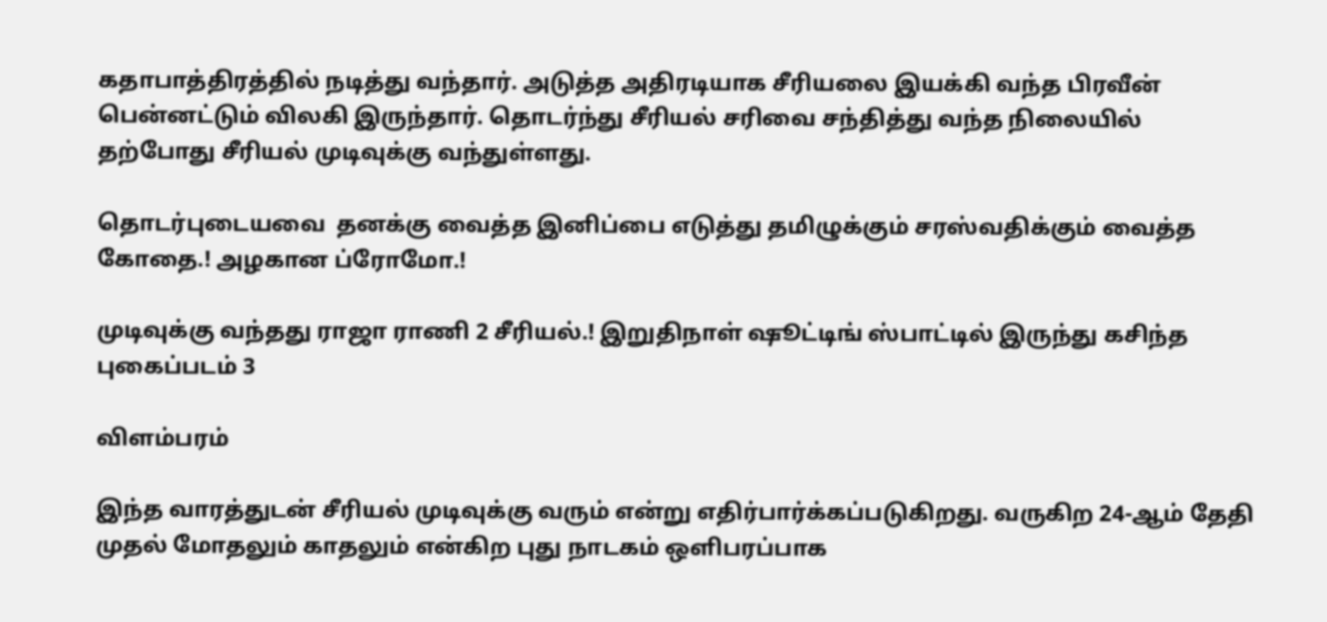கதாபாத்திரத்தில் நடித்து வந்தார். அடுத்த அதிரடியாக சீரியலை இயக்கி வந்த பிரவீன் பென்னட்டும் விலகி இருந்தார். தொடர்ந்து சீரியல் சரிவை சந்தித்து வந்த நிலையில் தற்போது சீரியல் முடிவுக்கு வந்துள்ளது.

தொடர்புடையவை  தனக்கு வைத்த இனிப்பை எடுத்து தமிழுக்கும் சரஸ்வதிக்கும் வைத்த கோதை.! அழகான ப்ரோமோ.!

முடிவுக்கு வந்தது ராஜா ராணி 2 சீரியல்.! இறுதிநாள் ஷூட்டிங் ஸ்பாட்டில் இருந்து கசிந்த புகைப்படம் 3

விளம்பரம்

இந்த வாரத்துடன் சீரியல் முடிவுக்கு வரும் என்று எதிர்பார்க்கப்படுகிறது. வருகிற 24-ஆம் தேதி முதல் மோதலும் காதலும் என்கிற புது நாடகம் ஒளிபரப்பாக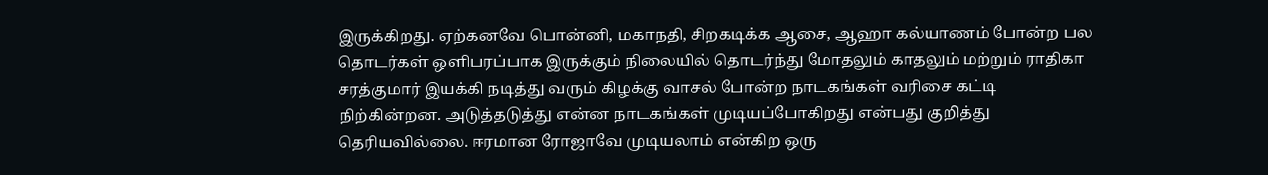இருக்கிறது. ஏற்கனவே பொன்னி, மகாநதி, சிறகடிக்க ஆசை, ஆஹா கல்யாணம் போன்ற பல தொடர்கள் ஒளிபரப்பாக இருக்கும் நிலையில் தொடர்ந்து மோதலும் காதலும் மற்றும் ராதிகா சரத்குமார் இயக்கி நடித்து வரும் கிழக்கு வாசல் போன்ற நாடகங்கள் வரிசை கட்டி நிற்கின்றன. அடுத்தடுத்து என்ன நாடகங்கள் முடியப்போகிறது என்பது குறித்து தெரியவில்லை. ஈரமான ரோஜாவே முடியலாம் என்கிற ஒரு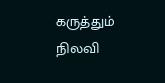கருத்தும் நிலவி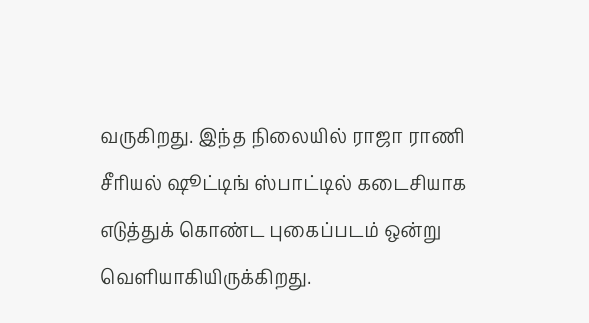வருகிறது. இந்த நிலையில் ராஜா ராணி சீரியல் ஷூட்டிங் ஸ்பாட்டில் கடைசியாக எடுத்துக் கொண்ட புகைப்படம் ஒன்று வெளியாகியிருக்கிறது.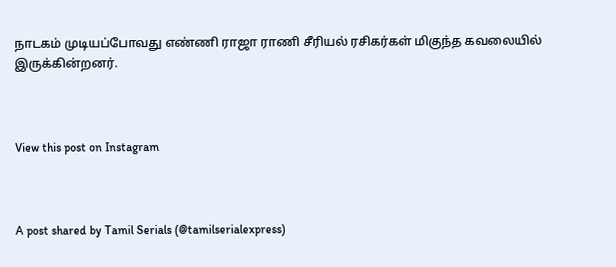நாடகம் முடியப்போவது எண்ணி ராஜா ராணி சீரியல் ரசிகர்கள் மிகுந்த கவலையில் இருக்கின்றனர்.



View this post on Instagram



A post shared by Tamil Serials (@tamilserialexpress)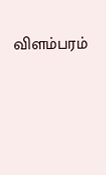விளம்பரம்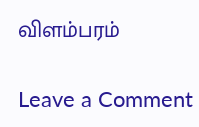விளம்பரம்

Leave a Comment